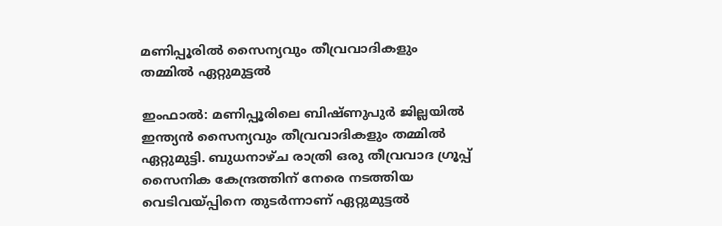മണിപ്പൂരിൽ സൈന്യവും തീവ്രവാദികളും തമ്മിൽ ഏറ്റുമുട്ടൽ

ഇംഫാൽ: മണിപ്പൂരിലെ ബിഷ്ണുപുർ ജില്ലയിൽ ഇന്ത്യൻ സൈന്യവും തീവ്രവാദികളും തമ്മിൽ ഏറ്റുമുട്ടി. ബുധനാഴ്ച രാത്രി ഒരു തീവ്രവാദ ഗ്രൂപ്പ് സൈനിക കേന്ദ്രത്തിന് നേരെ നടത്തിയ വെടിവയ്പ്പിനെ തുടർന്നാണ് ഏറ്റുമുട്ടൽ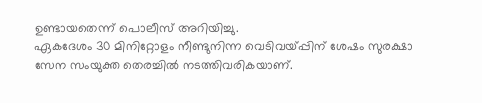ഉണ്ടായതെന്ന് പൊലീസ് അറിയിച്ചു.
ഏകദേശം 30 മിനിറ്റോളം നീണ്ടുനിന്ന വെടിവയ്പ്പിന് ശേഷം സുരക്ഷാ സേന സംയുക്ത തെരച്ചിൽ നടത്തിവരികയാണ്.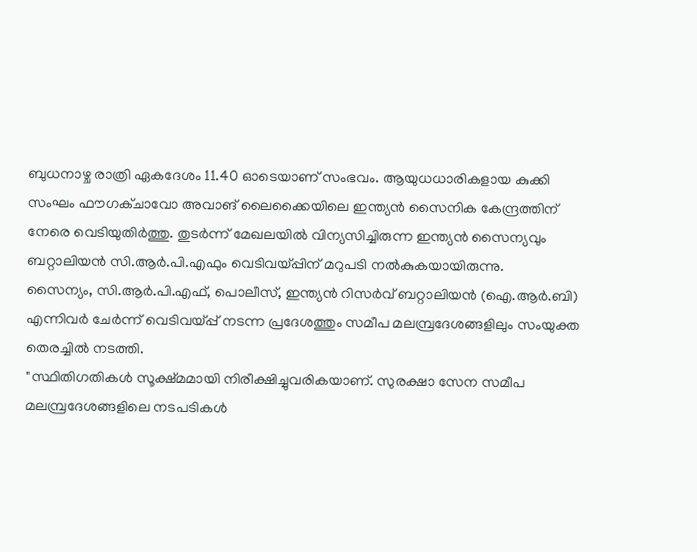ബുധനാഴ്ച രാത്രി ഏകദേശം 11.40 ഓടെയാണ് സംഭവം. ആയുധധാരികളായ കുക്കി സംഘം ഫൗഗക്ചാവോ അവാങ് ലൈക്കൈയിലെ ഇന്ത്യൻ സൈനിക കേന്ദ്രത്തിന് നേരെ വെടിയുതിർത്തു. തുടർന്ന് മേഖലയിൽ വിന്യസിച്ചിരുന്ന ഇന്ത്യൻ സൈന്യവും ബറ്റാലിയൻ സി.ആർ.പി.എഫും വെടിവയ്പ്പിന് മറുപടി നൽകുകയായിരുന്നു.
സൈന്യം, സി.ആർ.പി.എഫ്, പൊലീസ്, ഇന്ത്യൻ റിസർവ് ബറ്റാലിയൻ (ഐ.ആർ.ബി) എന്നിവർ ചേർന്ന് വെടിവയ്പ്പ് നടന്ന പ്രദേശത്തും സമീപ മലമ്പ്രദേശങ്ങളിലും സംയുക്ത തെരച്ചിൽ നടത്തി.
"സ്ഥിതിഗതികൾ സൂക്ഷ്മമായി നിരീക്ഷിച്ചുവരികയാണ്. സുരക്ഷാ സേന സമീപ മലമ്പ്രദേശങ്ങളിലെ നടപടികൾ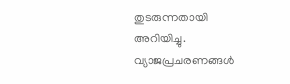തുടരുന്നതായി അറിയിച്ചു. വ്യാജപ്രചരണങ്ങൾ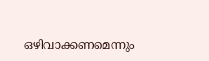ഒഴിവാക്കണമെന്നും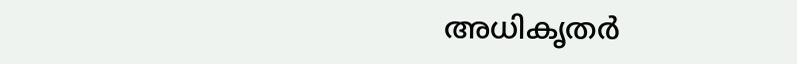അധികൃതർ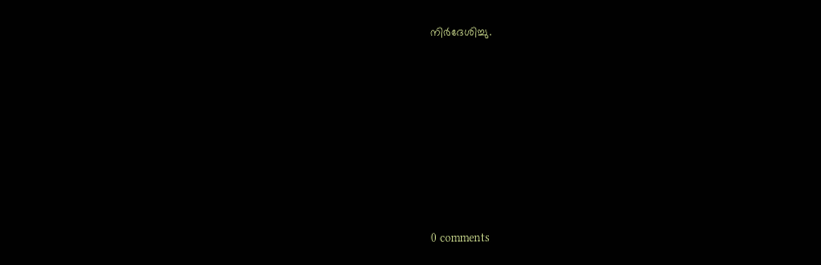നിർദേശിച്ചു.










0 comments